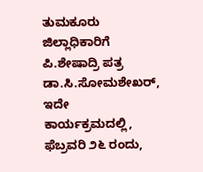ತುಮಕೂರು ಜಿಲ್ಲಾಧಿಕಾರಿಗೆ ಪಿ.ಶೇಷಾದ್ರಿ ಪತ್ರ
ಡಾ.ಸಿ.ಸೋಮಶೇಖರ್,
ಇದೇ ಕಾರ್ಯಕ್ರಮದಲ್ಲಿ, ಫೆಬ್ರವರಿ ೨೬ ರಂದು,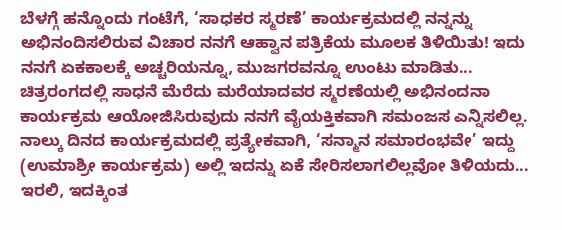ಬೆಳಗ್ಗೆ ಹನ್ನೊಂದು ಗಂಟೆಗೆ, ‘ಸಾಧಕರ ಸ್ಮರಣೆ’ ಕಾರ್ಯಕ್ರಮದಲ್ಲಿ ನನ್ನನ್ನು ಅಭಿನಂದಿಸಲಿರುವ ವಿಚಾರ ನನಗೆ ಆಹ್ವಾನ ಪತ್ರಿಕೆಯ ಮೂಲಕ ತಿಳಿಯಿತು! ಇದು ನನಗೆ ಏಕಕಾಲಕ್ಕೆ ಅಚ್ಚರಿಯನ್ನೂ, ಮುಜಗರವನ್ನೂ ಉಂಟು ಮಾಡಿತು... ಚಿತ್ರರಂಗದಲ್ಲಿ ಸಾಧನೆ ಮೆರೆದು ಮರೆಯಾದವರ ಸ್ಮರಣೆಯಲ್ಲಿ ಅಭಿನಂದನಾ ಕಾರ್ಯಕ್ರಮ ಆಯೋಜಿಸಿರುವುದು ನನಗೆ ವೈಯಕ್ತಿಕವಾಗಿ ಸಮಂಜಸ ಎನ್ನಿಸಲಿಲ್ಲ. ನಾಲ್ಕು ದಿನದ ಕಾರ್ಯಕ್ರಮದಲ್ಲಿ ಪ್ರತ್ಯೇಕವಾಗಿ, ‘ಸನ್ಮಾನ ಸಮಾರಂಭವೇ’ ಇದ್ದು (ಉಮಾಶ್ರೀ ಕಾರ್ಯಕ್ರಮ) ಅಲ್ಲಿ ಇದನ್ನು ಏಕೆ ಸೇರಿಸಲಾಗಲಿಲ್ಲವೋ ತಿಳಿಯದು... ಇರಲಿ, ಇದಕ್ಕಿಂತ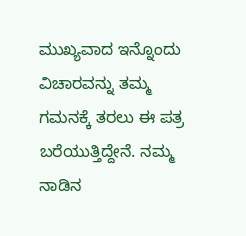ಮುಖ್ಯವಾದ ಇನ್ನೊಂದು ವಿಚಾರವನ್ನು ತಮ್ಮ ಗಮನಕ್ಕೆ ತರಲು ಈ ಪತ್ರ ಬರೆಯುತ್ತಿದ್ದೇನೆ. ನಮ್ಮ ನಾಡಿನ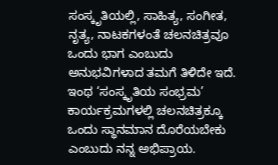ಸಂಸ್ಕೃತಿಯಲ್ಲಿ, ಸಾಹಿತ್ಯ, ಸಂಗೀತ, ನೃತ್ಯ, ನಾಟಕಗಳಂತೆ ಚಲನಚಿತ್ರವೂ ಒಂದು ಭಾಗ ಎಂಬುದು ಅನುಭವಿಗಳಾದ ತಮಗೆ ತಿಳಿದೇ ಇದೆ. ಇಂಥ ‘ಸಂಸ್ಕೃತಿಯ ಸಂಭ್ರಮ’ ಕಾರ್ಯಕ್ರಮಗಳಲ್ಲಿ ಚಲನಚಿತ್ರಕ್ಕೂ ಒಂದು ಸ್ಥಾನಮಾನ ದೊರೆಯಬೇಕು ಎಂಬುದು ನನ್ನ ಅಭಿಪ್ರಾಯ.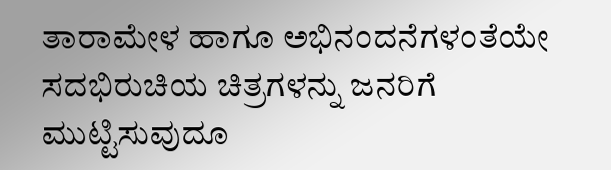ತಾರಾಮೇಳ ಹಾಗೂ ಅಭಿನಂದನೆಗಳಂತೆಯೇ ಸದಭಿರುಚಿಯ ಚಿತ್ರಗಳನ್ನು ಜನರಿಗೆ ಮುಟ್ಟಿಸುವುದೂ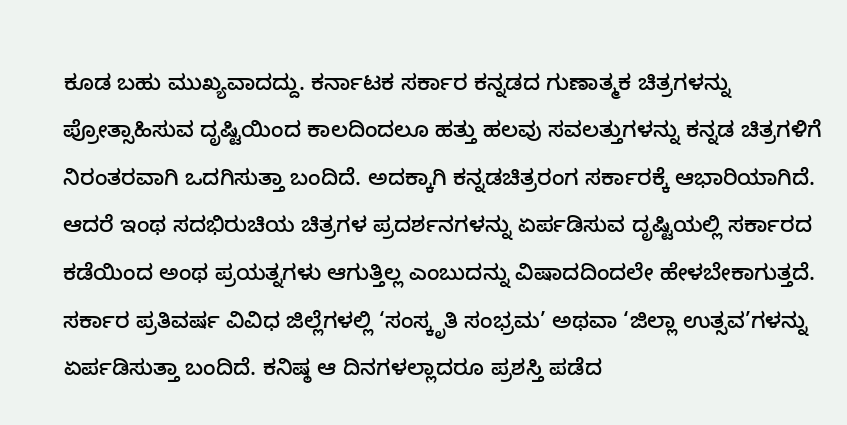ಕೂಡ ಬಹು ಮುಖ್ಯವಾದದ್ದು. ಕರ್ನಾಟಕ ಸರ್ಕಾರ ಕನ್ನಡದ ಗುಣಾತ್ಮಕ ಚಿತ್ರಗಳನ್ನು ಪ್ರೋತ್ಸಾಹಿಸುವ ದೃಷ್ಟಿಯಿಂದ ಕಾಲದಿಂದಲೂ ಹತ್ತು ಹಲವು ಸವಲತ್ತುಗಳನ್ನು ಕನ್ನಡ ಚಿತ್ರಗಳಿಗೆ ನಿರಂತರವಾಗಿ ಒದಗಿಸುತ್ತಾ ಬಂದಿದೆ. ಅದಕ್ಕಾಗಿ ಕನ್ನಡಚಿತ್ರರಂಗ ಸರ್ಕಾರಕ್ಕೆ ಆಭಾರಿಯಾಗಿದೆ. ಆದರೆ ಇಂಥ ಸದಭಿರುಚಿಯ ಚಿತ್ರಗಳ ಪ್ರದರ್ಶನಗಳನ್ನು ಏರ್ಪಡಿಸುವ ದೃಷ್ಟಿಯಲ್ಲಿ ಸರ್ಕಾರದ ಕಡೆಯಿಂದ ಅಂಥ ಪ್ರಯತ್ನಗಳು ಆಗುತ್ತಿಲ್ಲ ಎಂಬುದನ್ನು ವಿಷಾದದಿಂದಲೇ ಹೇಳಬೇಕಾಗುತ್ತದೆ. ಸರ್ಕಾರ ಪ್ರತಿವರ್ಷ ವಿವಿಧ ಜಿಲ್ಲೆಗಳಲ್ಲಿ ‘ಸಂಸ್ಕೃತಿ ಸಂಭ್ರಮ’ ಅಥವಾ ‘ಜಿಲ್ಲಾ ಉತ್ಸವ’ಗಳನ್ನು ಏರ್ಪಡಿಸುತ್ತಾ ಬಂದಿದೆ. ಕನಿಷ್ಠ ಆ ದಿನಗಳಲ್ಲಾದರೂ ಪ್ರಶಸ್ತಿ ಪಡೆದ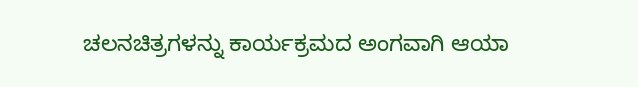ಚಲನಚಿತ್ರಗಳನ್ನು ಕಾರ್ಯಕ್ರಮದ ಅಂಗವಾಗಿ ಆಯಾ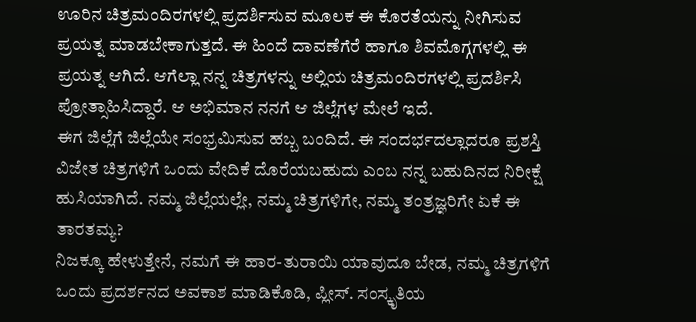ಊರಿನ ಚಿತ್ರಮಂದಿರಗಳಲ್ಲಿ ಪ್ರದರ್ಶಿಸುವ ಮೂಲಕ ಈ ಕೊರತೆಯನ್ನು ನೀಗಿಸುವ ಪ್ರಯತ್ನ ಮಾಡಬೇಕಾಗುತ್ತದೆ. ಈ ಹಿಂದೆ ದಾವಣೆಗೆರೆ ಹಾಗೂ ಶಿವಮೊಗ್ಗಗಳಲ್ಲಿ ಈ ಪ್ರಯತ್ನ ಆಗಿದೆ. ಆಗೆಲ್ಲಾ ನನ್ನ ಚಿತ್ರಗಳನ್ನು ಅಲ್ಲಿಯ ಚಿತ್ರಮಂದಿರಗಳಲ್ಲಿ ಪ್ರದರ್ಶಿಸಿ ಪ್ರೋತ್ಸಾಹಿಸಿದ್ದಾರೆ. ಆ ಅಭಿಮಾನ ನನಗೆ ಆ ಜಿಲ್ಲೆಗಳ ಮೇಲೆ ಇದೆ.
ಈಗ ಜಿಲ್ಲೆಗೆ ಜಿಲ್ಲೆಯೇ ಸಂಭ್ರಮಿಸುವ ಹಬ್ಬ ಬಂದಿದೆ. ಈ ಸಂದರ್ಭದಲ್ಲಾದರೂ ಪ್ರಶಸ್ತಿ ವಿಜೇತ ಚಿತ್ರಗಳಿಗೆ ಒಂದು ವೇದಿಕೆ ದೊರೆಯಬಹುದು ಎಂಬ ನನ್ನ ಬಹುದಿನದ ನಿರೀಕ್ಷೆ ಹುಸಿಯಾಗಿದೆ. ನಮ್ಮ ಜಿಲ್ಲೆಯಲ್ಲೇ, ನಮ್ಮ ಚಿತ್ರಗಳಿಗೇ, ನಮ್ಮ ತಂತ್ರಜ್ಞರಿಗೇ ಏಕೆ ಈ ತಾರತಮ್ಯ?
ನಿಜಕ್ಕೂ ಹೇಳುತ್ತೇನೆ, ನಮಗೆ ಈ ಹಾರ-ತುರಾಯಿ ಯಾವುದೂ ಬೇಡ, ನಮ್ಮ ಚಿತ್ರಗಳಿಗೆ ಒಂದು ಪ್ರದರ್ಶನದ ಅವಕಾಶ ಮಾಡಿಕೊಡಿ, ಪ್ಲೀಸ್. ಸಂಸ್ಕೃತಿಯ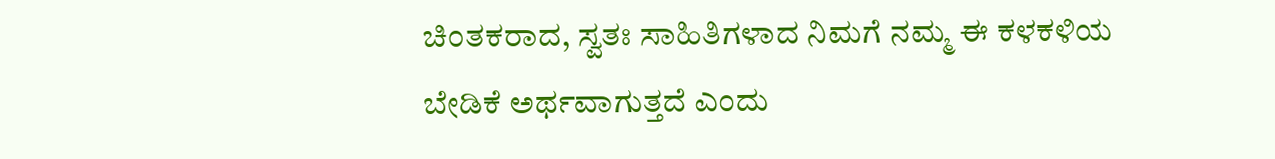ಚಿಂತಕರಾದ, ಸ್ವತಃ ಸಾಹಿತಿಗಳಾದ ನಿಮಗೆ ನಮ್ಮ ಈ ಕಳಕಳಿಯ ಬೇಡಿಕೆ ಅರ್ಥವಾಗುತ್ತದೆ ಎಂದು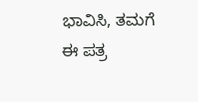ಭಾವಿಸಿ, ತಮಗೆ ಈ ಪತ್ರ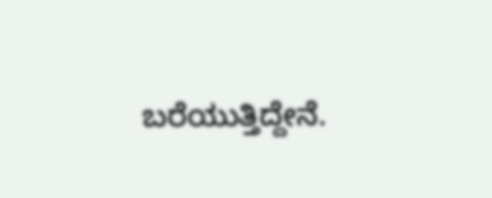ಬರೆಯುತ್ತಿದ್ದೇನೆ.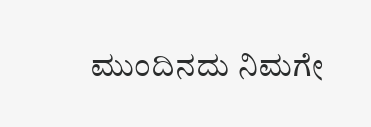ಮುಂದಿನದು ನಿಮಗೇ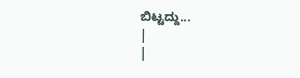ಬಿಟ್ಟದ್ದು...
|
|